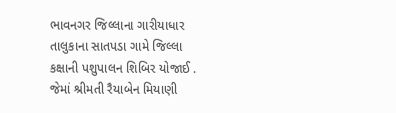ભાવનગર જિલ્લાના ગારીયાધાર તાલુકાના સાતપડા ગામે જિલ્લા કક્ષાની પશુપાલન શિબિર યોજાઈ . જેમાં શ્રીમતી રૈયાબેન મિયાણી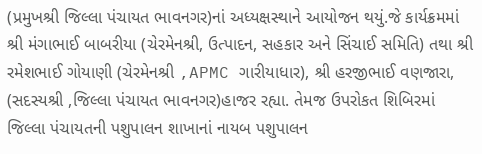(પ્રમુખશ્રી જિલ્લા પંચાયત ભાવનગર)નાં અધ્યક્ષસ્થાને આયોજન થયું.જે કાર્યક્રમમાં શ્રી મંગાભાઈ બાબરીયા (ચેરમેનશ્રી, ઉત્પાદન, સહકાર અને સિંચાઈ સમિતિ) તથા શ્રી રમેશભાઈ ગોયાણી (ચેરમેનશ્રી ,APMC ગારીયાધાર), શ્રી હરજીભાઈ વણજારા, (સદસ્યશ્રી ,જિલ્લા પંચાયત ભાવનગર)હાજર રહ્યા. તેમજ ઉપરોકત શિબિરમાં જિલ્લા પંચાયતની પશુપાલન શાખાનાં નાયબ પશુપાલન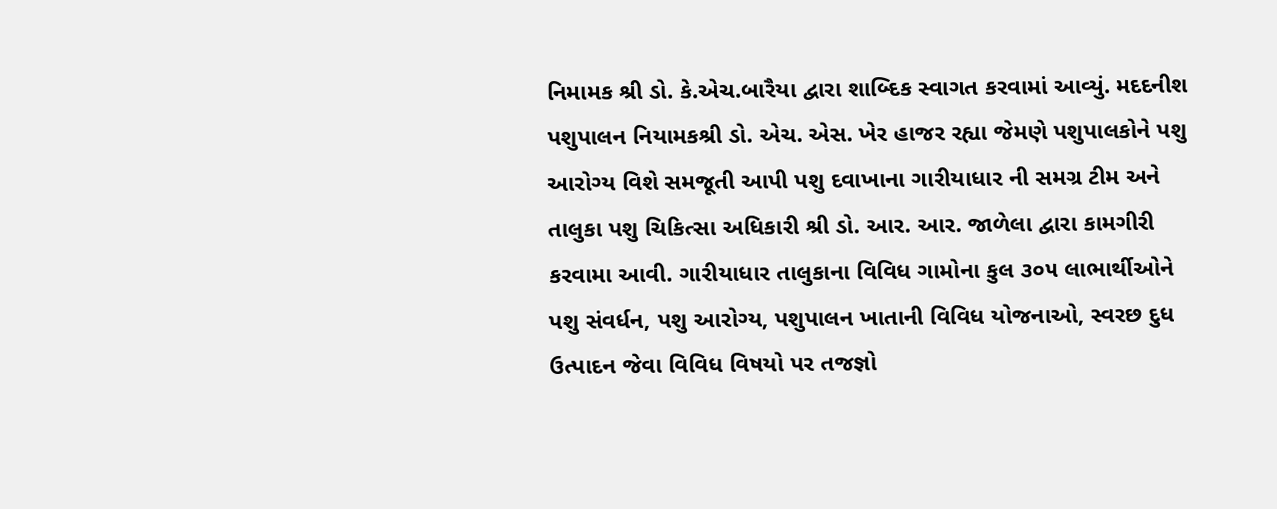નિમામક શ્રી ડો. કે.એચ.બારૈયા દ્વારા શાબ્દિક સ્વાગત કરવામાં આવ્યું. મદદનીશ પશુપાલન નિયામકશ્રી ડો. એચ. એસ. ખેર હાજર રહ્યા જેમણે પશુપાલકોને પશુ આરોગ્ય વિશે સમજૂતી આપી પશુ દવાખાના ગારીયાધાર ની સમગ્ર ટીમ અને તાલુકા પશુ ચિકિત્સા અધિકારી શ્રી ડો. આર. આર. જાળેલા દ્વારા કામગીરી કરવામા આવી. ગારીયાધાર તાલુકાના વિવિધ ગામોના કુલ ૩૦૫ લાભાર્થીઓને પશુ સંવર્ધન, પશુ આરોગ્ય, પશુપાલન ખાતાની વિવિધ યોજનાઓ, સ્વરછ દુધ ઉત્પાદન જેવા વિવિધ વિષયો પર તજજ્ઞો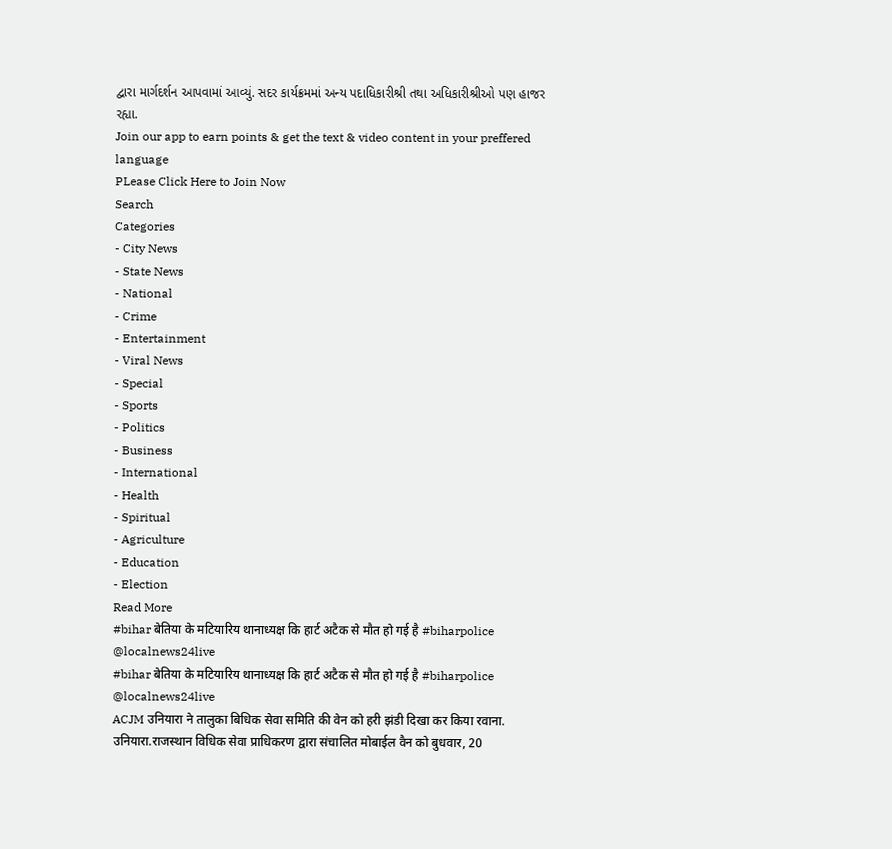દ્વારા માર્ગદર્શન આપવામાં આવ્યું. સદર કાર્યક્રમમાં અન્ય પદાધિકારીશ્રી તથા અધિકારીશ્રીઓ પણ હાજર રહ્યા.
Join our app to earn points & get the text & video content in your preffered language
PLease Click Here to Join Now
Search
Categories
- City News
- State News
- National
- Crime
- Entertainment
- Viral News
- Special
- Sports
- Politics
- Business
- International
- Health
- Spiritual
- Agriculture
- Education
- Election
Read More
#bihar बेतिया के मटियारिय थानाध्यक्ष कि हार्ट अटैक से मौत हो गई है #biharpolice @localnews24live
#bihar बेतिया के मटियारिय थानाध्यक्ष कि हार्ट अटैक से मौत हो गई है #biharpolice @localnews24live
ACJM उनियारा ने तालुका बिधिक सेवा समिति की वेन को हरी झंडी दिखा कर किया रवाना.
उनियारा.राजस्थान विधिक सेवा प्राधिकरण द्वारा संचालित मोबाईल वैन को बुधवार, 20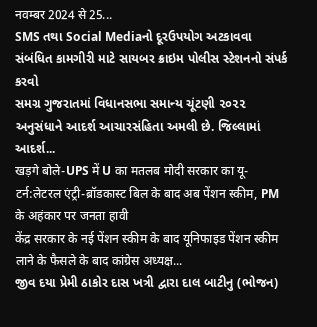नवम्बर 2024 से 25...
SMS તથા Social Mediaનો દૂરઉપયોગ અટકાવવા સંબંધિત કામગીરી માટે સાયબર ક્રાઇમ પોલીસ સ્ટેશનનો સંપર્ક કરવો
સમગ્ર ગુજરાતમાં વિધાનસભા સમાન્ય ચૂંટણી ૨૦૨૨ અનુસંધાને આદર્શ આચારસંહિતા અમલી છે. જિલ્લામાં આદર્શ...
खड़गे बोले-UPS में U का मतलब मोदी सरकार का यू-टर्न:लेटरल एंट्री-ब्रॉडकास्ट बिल के बाद अब पेंशन स्कीम, PM के अहंकार पर जनता हावी
केंद्र सरकार के नई पेंशन स्कीम के बाद यूनिफाइड पेंशन स्कीम लाने के फैसले के बाद कांग्रेस अध्यक्ष...
જીવ દયા પ્રેમી ઠાકોર દાસ ખત્રી દ્વારા દાલ બાટીનુ (ભોજન)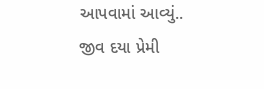આપવામાં આવ્યું..
જીવ દયા પ્રેમી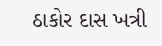ઠાકોર દાસ ખત્રી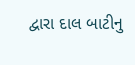દ્વારા દાલ બાટીનુ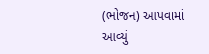(ભોજન) આપવામાં આવ્યું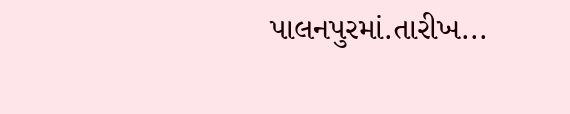પાલનપુરમાં.તારીખ...